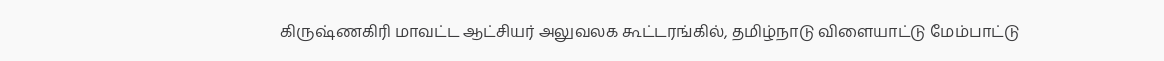கிருஷ்ணகிரி மாவட்ட ஆட்சியர் அலுவலக கூட்டரங்கில், தமிழ்நாடு விளையாட்டு மேம்பாட்டு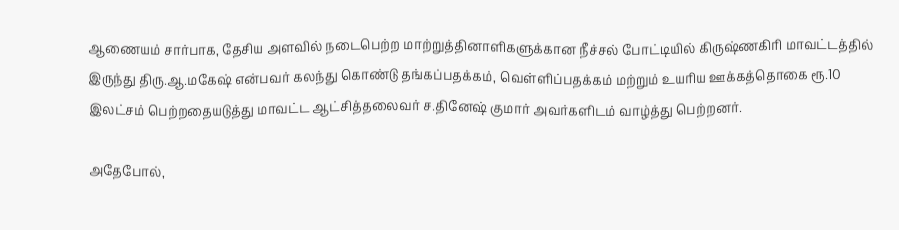ஆணையம் சார்பாக, தேசிய அளவில் நடைபெற்ற மாற்றுத்தினாளிகளுக்கான நீச்சல் போட்டியில் கிருஷ்ணகிரி மாவட்டத்தில் இருந்து திரு.ஆ.மகேஷ் என்பவர் கலந்து கொண்டு தங்கப்பதக்கம், வெள்ளிப்பதக்கம் மற்றும் உயரிய ஊக்கத்தொகை ரூ.10 இலட்சம் பெற்றதையடுத்து மாவட்ட ஆட்சித்தலைவர் ச.தினேஷ் குமார் அவர்களிடம் வாழ்த்து பெற்றனர்.

அதேபோல்,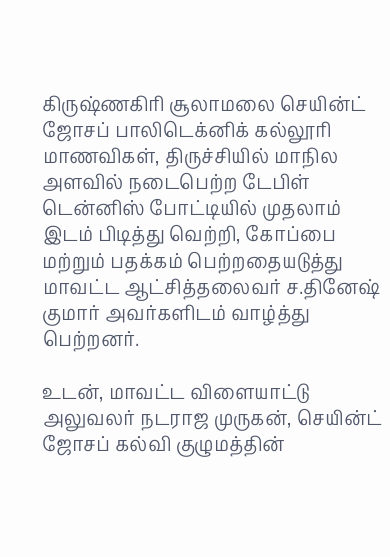கிருஷ்ணகிரி சூலாமலை செயின்ட் ஜோசப் பாலிடெக்னிக் கல்லூரி மாணவிகள், திருச்சியில் மாநில அளவில் நடைபெற்ற டேபிள் டென்னிஸ் போட்டியில் முதலாம் இடம் பிடித்து வெற்றி, கோப்பை மற்றும் பதக்கம் பெற்றதையடுத்து மாவட்ட ஆட்சித்தலைவர் ச.தினேஷ் குமார் அவர்களிடம் வாழ்த்து பெற்றனர்.

உடன், மாவட்ட விளையாட்டு அலுவலர் நடராஜ முருகன், செயின்ட் ஜோசப் கல்வி குழுமத்தின்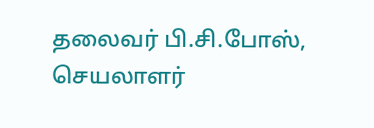தலைவர் பி.சி.போஸ், செயலாளர்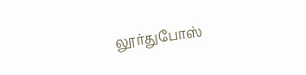லூர்துபோஸ்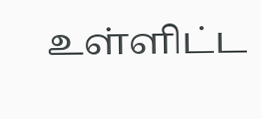உள்ளிட்ட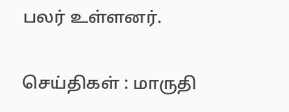பலர் உள்ளனர்.

செய்திகள் : மாருதி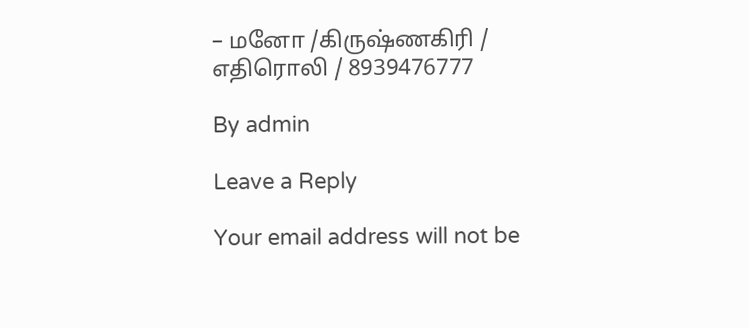– மனோ /கிருஷ்ணகிரி / எதிரொலி / 8939476777

By admin

Leave a Reply

Your email address will not be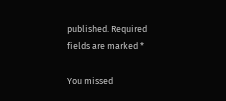published. Required fields are marked *

You missed